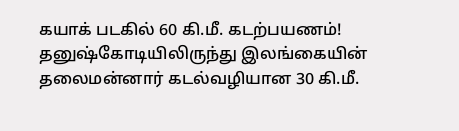கயாக் படகில் 60 கி.மீ. கடற்பயணம்!
தனுஷ்கோடியிலிருந்து இலங்கையின் தலைமன்னார் கடல்வழியான 30 கி.மீ.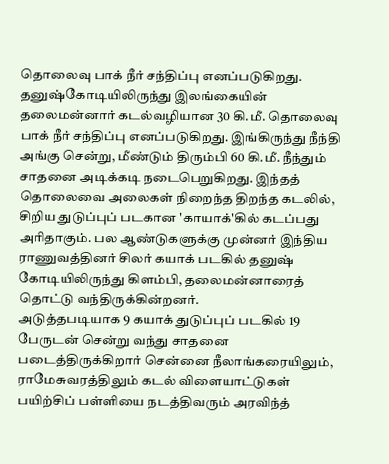தொலைவு பாக் நீர் சந்திப்பு எனப்படுகிறது.
தனுஷ்கோடியிலிருந்து இலங்கையின் தலைமன்னார் கடல்வழியான 30 கி.மீ. தொலைவு பாக் நீர் சந்திப்பு எனப்படுகிறது. இங்கிருந்து நீந்தி அங்கு சென்று, மீண்டும் திரும்பி 60 கி.மீ. நீந்தும் சாதனை அடிக்கடி நடைபெறுகிறது. இந்தத் தொலைவை அலைகள் நிறைந்த திறந்த கடலில், சிறிய துடுப்புப் படகான 'காயாக்'கில் கடப்பது அரிதாகும். பல ஆண்டுகளுக்கு முன்னர் இந்திய ராணுவத்தினர் சிலர் கயாக் படகில் தனுஷ் கோடியிலிருந்து கிளம்பி, தலைமன்னாரைத் தொட்டு வந்திருக்கின்றனர்.
அடுத்தபடியாக 9 கயாக் துடுப்புப் படகில் 19 பேருடன் சென்று வந்து சாதனை படைத்திருக்கிறார் சென்னை நீலாங்கரையிலும், ராமேசுவரத்திலும் கடல் விளையாட்டுகள் பயிற்சிப் பள்ளியை நடத்திவரும் அரவிந்த்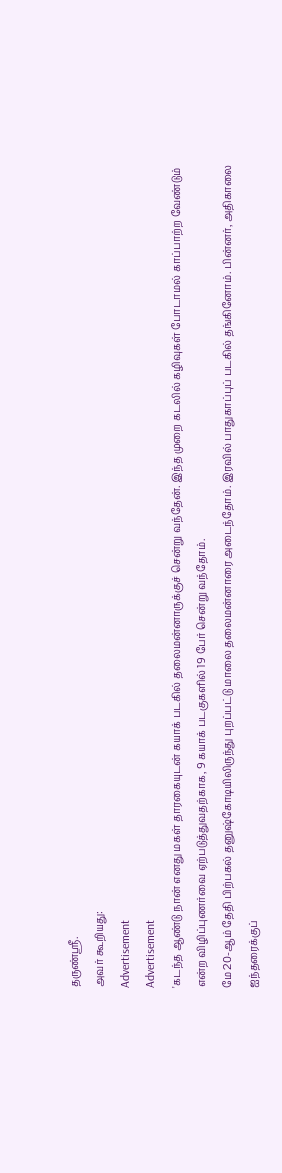தருண்ஸ்ரீ.
அவர் கூறியது:
Advertisement
Advertisement
'கடந்த ஆண்டு நான் எனது மகள் தாரகையுடன் கயாக் படகில் தலைமன்னாருக்குச் சென்று வந்தேன். இந்த முறை கடலில் கழிவுகள் போடாமல் காப்பாற்ற வேண்டும் என்ற விழிப்புணர்வை ஏற்படுத்துவதற்காக, 9 கயாக் படகுகளில் 19 பேர் சென்று வந்தோம்.
மே 20-ஆம் தேதி பிற்பகல் தனுஷ்கோடியிலிருந்து புறப்பட்டு மாலை தலைமன்னாரை அடைந்தோம். இரவில் பாதுகாப்புப் படகில் தங்கினோம். பின்னர், அதிகாலை ஐந்தரைக்குப்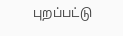புறப்பட்டு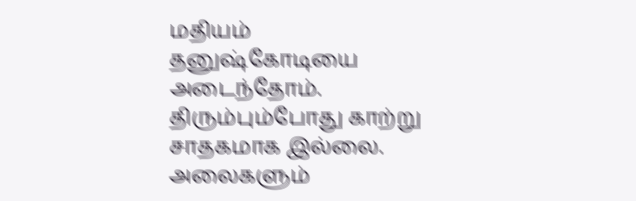மதியம் தனுஷ்கோடியை அடைந்தோம். திரும்பும்போது காற்று சாதகமாக இல்லை. அலைகளும்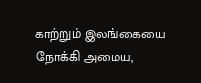காற்றும் இலங்கையை நோக்கி அமைய,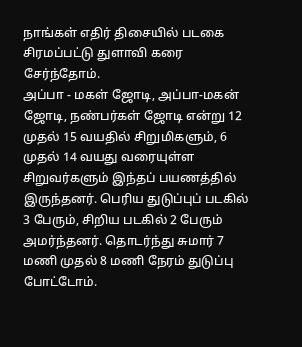நாங்கள் எதிர் திசையில் படகை சிரமப்பட்டு துளாவி கரை சேர்ந்தோம்.
அப்பா - மகள் ஜோடி, அப்பா-மகன் ஜோடி, நண்பர்கள் ஜோடி என்று 12 முதல் 15 வயதில் சிறுமிகளும், 6 முதல் 14 வயது வரையுள்ள சிறுவர்களும் இந்தப் பயணத்தில் இருந்தனர். பெரிய துடுப்புப் படகில் 3 பேரும், சிறிய படகில் 2 பேரும் அமர்ந்தனர். தொடர்ந்து சுமார் 7 மணி முதல் 8 மணி நேரம் துடுப்பு போட்டோம்.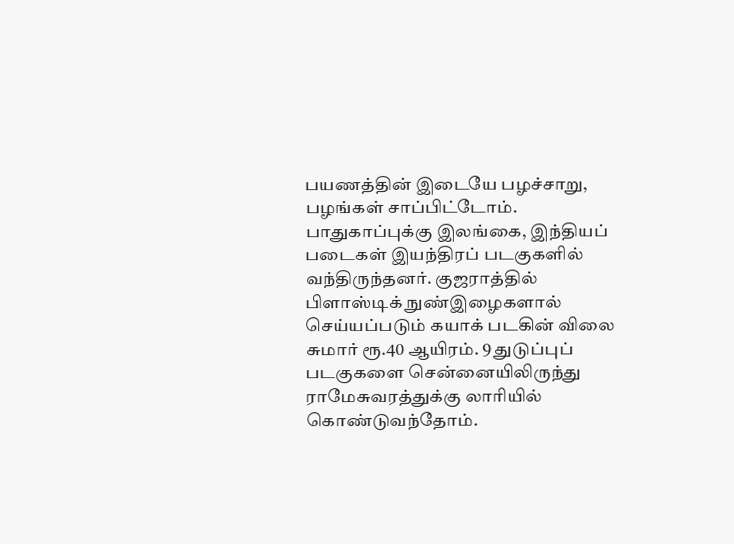பயணத்தின் இடையே பழச்சாறு, பழங்கள் சாப்பிட்டோம்.
பாதுகாப்புக்கு இலங்கை, இந்தியப் படைகள் இயந்திரப் படகுகளில் வந்திருந்தனர். குஜராத்தில் பிளாஸ்டிக் நுண்இழைகளால் செய்யப்படும் கயாக் படகின் விலை சுமார் ரூ.40 ஆயிரம். 9 துடுப்புப் படகுகளை சென்னையிலிருந்து ராமேசுவரத்துக்கு லாரியில் கொண்டுவந்தோம்.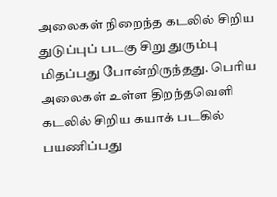அலைகள் நிறைந்த கடலில் சிறிய துடுப்புப் படகு சிறு துரும்பு மிதப்பது போன்றிருந்தது. பெரிய அலைகள் உள்ள திறந்தவெளி கடலில் சிறிய கயாக் படகில் பயணிப்பது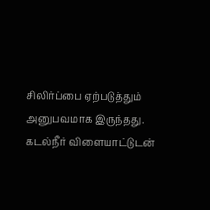சிலிர்ப்பை ஏற்படுத்தும் அனுபவமாக இருந்தது.
கடல்நீர் விளையாட்டுடன்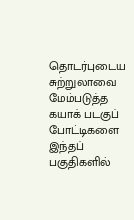தொடர்புடைய சுற்றுலாவை மேம்படுத்த கயாக் படகுப் போட்டிகளை இந்தப் பகுதிகளில்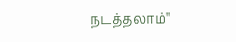நடத்தலாம்''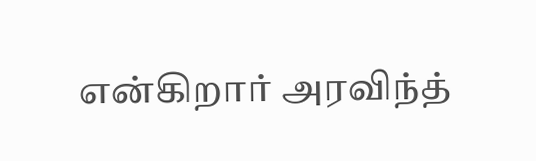என்கிறார் அரவிந்த்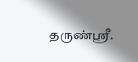தருண்ஸ்ரீ.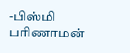-பிஸ்மி பரிணாமன்